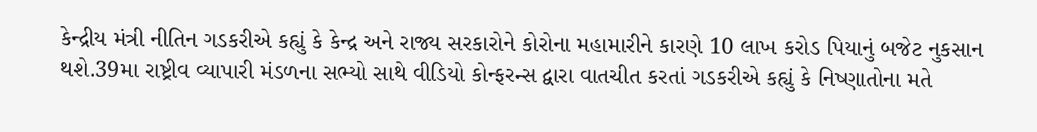કેન્દ્રીય મંત્રી નીતિન ગડકરીએ કહ્યું કે કેન્દ્ર અને રાજ્ય સરકારોને કોરોના મહામારીને કારણે 10 લાખ કરોડ પિયાનું બજેટ નુકસાન થશે.39મા રાષ્ટ્રીવ વ્યાપારી મંડળના સભ્યો સાથે વીડિયો કોન્ફરન્સ દ્વારા વાતચીત કરતાં ગડકરીએ કહ્યું કે નિષ્ણાતોના મતે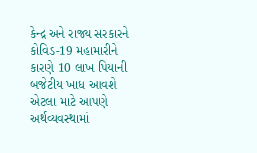કેન્દ્ર અને રાજ્ય સરકારને કોવિડ-19 મહામારીને કારણે 10 લાખ પિયાની બજેટીય ખાધ આવશે એટલા માટે આપણે અર્થવ્યવસ્થામાં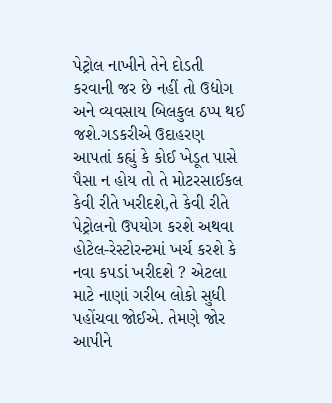પેટ્રોલ નાખીને તેને દોડતી કરવાની જર છે નહીં તો ઉદ્યોગ અને વ્યવસાય બિલકુલ ઠપ્પ થઈ જશે.ગડકરીએ ઉદાહરણ આપતાં કહ્યું કે કોઈ ખેડૂત પાસે પૈસા ન હોય તો તે મોટરસાઈકલ કેવી રીતે ખરીદશે,તે કેવી રીતે પેટ્રોલનો ઉપયોગ કરશે અથવા હોટેલ-રેસ્ટોરન્ટમાં ખર્ચ કરશે કે નવા કપડાં ખરીદશે ? એટલા માટે નાણાં ગરીબ લોકો સુધી પહોંચવા જોઈએ. તેમણે જોર આપીને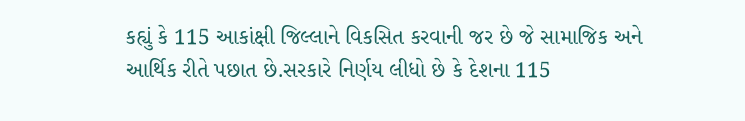કહ્યું કે 115 આકાંક્ષી જિલ્લાને વિકસિત કરવાની જર છે જે સામાજિક અને આર્થિક રીતે પછાત છે.સરકારે નિર્ણય લીધો છે કે દેશના 115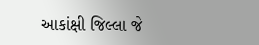આકાંક્ષી જિલ્લા જે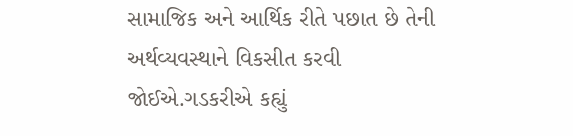સામાજિક અને આર્થિક રીતે પછાત છે તેની અર્થવ્યવસ્થાને વિકસીત કરવી જોઈએ.ગડકરીએ કહ્યું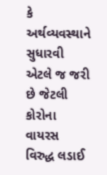કે અર્થવ્યવસ્થાને સુધારવી એટલે જ જરી છે જેટલી કોરોના વાયરસ વિરુદ્ધ લડાઈ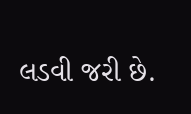લડવી જરી છે.